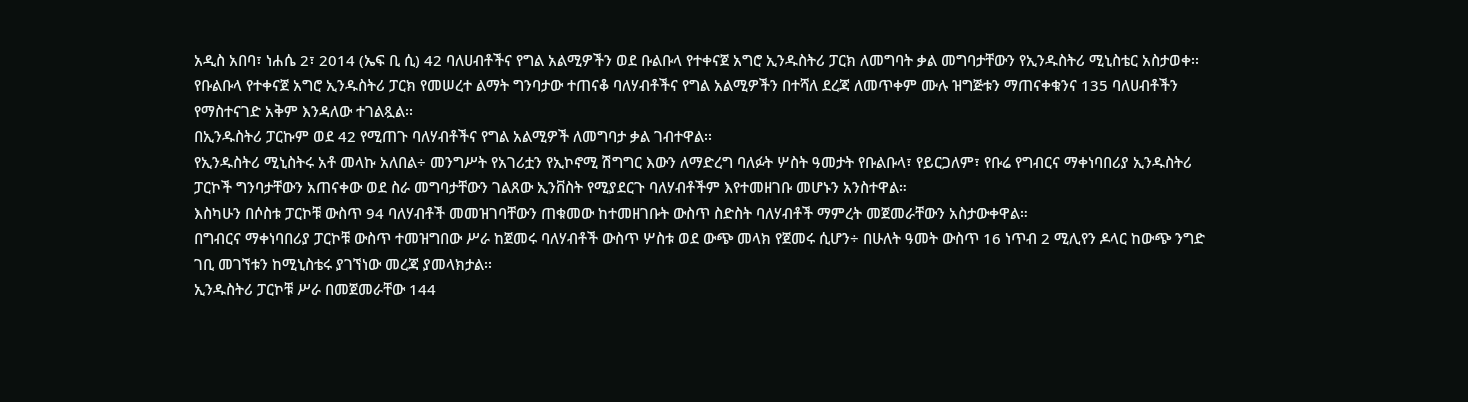አዲስ አበባ፣ ነሐሴ 2፣ 2014 (ኤፍ ቢ ሲ) 42 ባለሀብቶችና የግል አልሚዎችን ወደ ቡልቡላ የተቀናጀ አግሮ ኢንዱስትሪ ፓርክ ለመግባት ቃል መግባታቸውን የኢንዱስትሪ ሚኒስቴር አስታወቀ፡፡
የቡልቡላ የተቀናጀ አግሮ ኢንዱስትሪ ፓርክ የመሠረተ ልማት ግንባታው ተጠናቆ ባለሃብቶችና የግል አልሚዎችን በተሻለ ደረጃ ለመጥቀም ሙሉ ዝግጅቱን ማጠናቀቁንና 135 ባለሀብቶችን የማስተናገድ አቅም እንዳለው ተገልጿል፡፡
በኢንዱስትሪ ፓርኩም ወደ 42 የሚጠጉ ባለሃብቶችና የግል አልሚዎች ለመግባታ ቃል ገብተዋል፡፡
የኢንዱስትሪ ሚኒስትሩ አቶ መላኩ አለበል÷ መንግሥት የአገሪቷን የኢኮኖሚ ሽግግር እውን ለማድረግ ባለፉት ሦስት ዓመታት የቡልቡላ፣ የይርጋለም፣ የቡሬ የግብርና ማቀነባበሪያ ኢንዱስትሪ ፓርኮች ግንባታቸውን አጠናቀው ወደ ስራ መግባታቸውን ገልጸው ኢንቨስት የሚያደርጉ ባለሃብቶችም እየተመዘገቡ መሆኑን አንስተዋል።
እስካሁን በሶስቱ ፓርኮቹ ውስጥ 94 ባለሃብቶች መመዝገባቸውን ጠቁመው ከተመዘገቡት ውስጥ ስድስት ባለሃብቶች ማምረት መጀመራቸውን አስታውቀዋል።
በግብርና ማቀነባበሪያ ፓርኮቹ ውስጥ ተመዝግበው ሥራ ከጀመሩ ባለሃብቶች ውስጥ ሦስቱ ወደ ውጭ መላክ የጀመሩ ሲሆን÷ በሁለት ዓመት ውስጥ 16 ነጥብ 2 ሚሊየን ዶላር ከውጭ ንግድ ገቢ መገኘቱን ከሚኒስቴሩ ያገኘነው መረጃ ያመላክታል፡፡
ኢንዱስትሪ ፓርኮቹ ሥራ በመጀመራቸው 144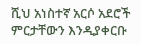ሺህ አነስተኛ አርሶ አደሮች ምርታቸውን እንዲያቀርቡ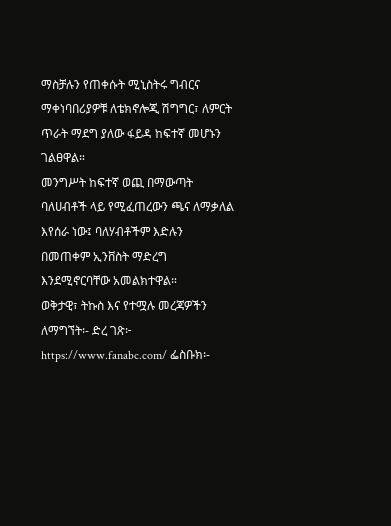ማስቻሉን የጠቀሱት ሚኒስትሩ ግብርና ማቀነባበሪያዎቹ ለቴክኖሎጂ ሽግግር፣ ለምርት ጥራት ማደግ ያለው ፋይዳ ከፍተኛ መሆኑን ገልፀዋል።
መንግሥት ከፍተኛ ወጪ በማውጣት ባለሀብቶች ላይ የሚፈጠረውን ጫና ለማቃለል እየሰራ ነው፤ ባለሃብቶችም እድሉን በመጠቀም ኢንቨስት ማድረግ እንደሚኖርባቸው አመልክተዋል።
ወቅታዊ፣ ትኩስ እና የተሟሉ መረጃዎችን ለማግኘት፡- ድረ ገጽ፦ https://www.fanabc.com/ ፌስቡክ፡-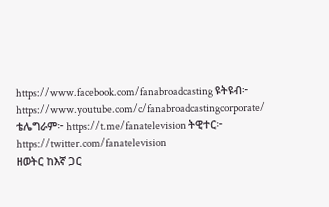https://www.facebook.com/fanabroadcasting ዩትዩብ፦ https://www.youtube.com/c/fanabroadcastingcorporate/ ቴሌግራም፦ https://t.me/fanatelevision ትዊተር፦ https://twitter.com/fanatelevision
ዘወትር ከእኛ ጋር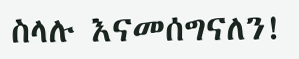ስላሉ እናመሰግናለን!